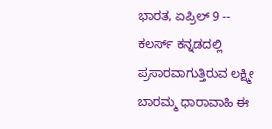ಭಾರತ, ಏಪ್ರಿಲ್ 9 -- ಕಲರ್ಸ್ ಕನ್ನಡದಲ್ಲಿ ಪ್ರಸಾರವಾಗುತ್ತಿರುವ ಲಕ್ಷ್ಮೀ ಬಾರಮ್ಮ ಧಾರಾವಾಹಿ ಈ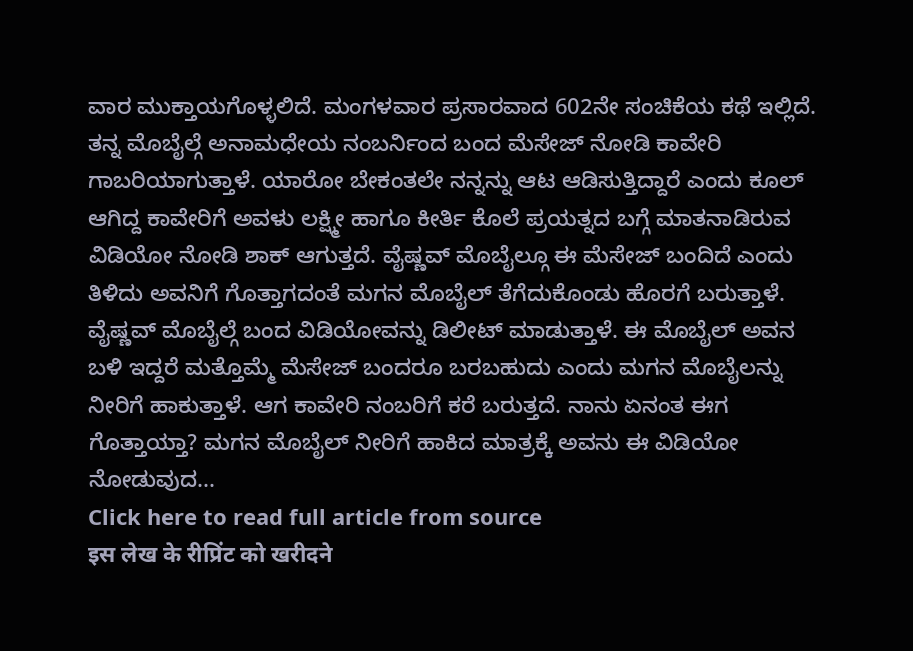ವಾರ ಮುಕ್ತಾಯಗೊಳ್ಳಲಿದೆ. ಮಂಗಳವಾರ ಪ್ರಸಾರವಾದ 602ನೇ ಸಂಚಿಕೆಯ ಕಥೆ ಇಲ್ಲಿದೆ. ತನ್ನ ಮೊಬೈಲ್ಗೆ ಅನಾಮಧೇಯ ನಂಬರ್ನಿಂದ ಬಂದ ಮೆಸೇಜ್ ನೋಡಿ ಕಾವೇರಿ ಗಾಬರಿಯಾಗುತ್ತಾಳೆ. ಯಾರೋ ಬೇಕಂತಲೇ ನನ್ನನ್ನು ಆಟ ಆಡಿಸುತ್ತಿದ್ದಾರೆ ಎಂದು ಕೂಲ್ ಆಗಿದ್ದ ಕಾವೇರಿಗೆ ಅವಳು ಲಕ್ಷ್ಮೀ ಹಾಗೂ ಕೀರ್ತಿ ಕೊಲೆ ಪ್ರಯತ್ನದ ಬಗ್ಗೆ ಮಾತನಾಡಿರುವ ವಿಡಿಯೋ ನೋಡಿ ಶಾಕ್ ಆಗುತ್ತದೆ. ವೈಷ್ಣವ್ ಮೊಬೈಲ್ಗೂ ಈ ಮೆಸೇಜ್ ಬಂದಿದೆ ಎಂದು ತಿಳಿದು ಅವನಿಗೆ ಗೊತ್ತಾಗದಂತೆ ಮಗನ ಮೊಬೈಲ್ ತೆಗೆದುಕೊಂಡು ಹೊರಗೆ ಬರುತ್ತಾಳೆ.
ವೈಷ್ಣವ್ ಮೊಬೈಲ್ಗೆ ಬಂದ ವಿಡಿಯೋವನ್ನು ಡಿಲೀಟ್ ಮಾಡುತ್ತಾಳೆ. ಈ ಮೊಬೈಲ್ ಅವನ ಬಳಿ ಇದ್ದರೆ ಮತ್ತೊಮ್ಮೆ ಮೆಸೇಜ್ ಬಂದರೂ ಬರಬಹುದು ಎಂದು ಮಗನ ಮೊಬೈಲನ್ನು ನೀರಿಗೆ ಹಾಕುತ್ತಾಳೆ. ಆಗ ಕಾವೇರಿ ನಂಬರಿಗೆ ಕರೆ ಬರುತ್ತದೆ. ನಾನು ಏನಂತ ಈಗ ಗೊತ್ತಾಯ್ತಾ? ಮಗನ ಮೊಬೈಲ್ ನೀರಿಗೆ ಹಾಕಿದ ಮಾತ್ರಕ್ಕೆ ಅವನು ಈ ವಿಡಿಯೋ ನೋಡುವುದ...
Click here to read full article from source
इस लेख के रीप्रिंट को खरीदने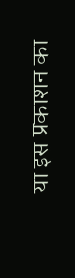या इस प्रकाशन का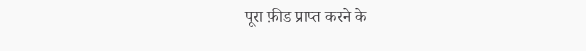पूरा फ़ीड प्राप्त करने के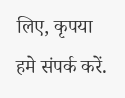लिए, कृपया
हमे संपर्क करें.